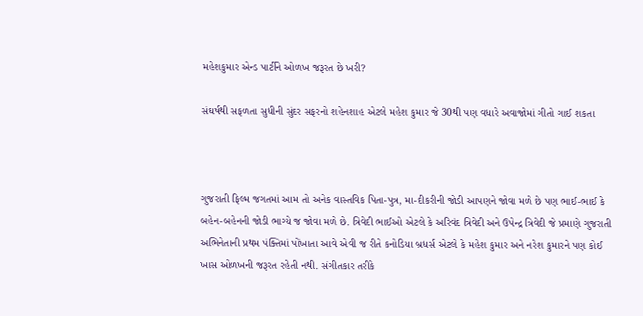મહેશકુમાર એન્ડ પાર્ટીને ઓળખ જરૂરત છે ખરી?

સંઘર્ષથી સફળતા સુધીની સુંદર સફરનો શહેનશાહ એટલે મહેશ કુમાર જે 30થી પણ વધારે અવાજોમાં ગીતો ગાઈ શકતા



ગુજરાતી ફિલ્મ જગતમાં આમ તો અનેક વાસ્તવિક પિતા-પુત્ર, મા-દીકરીની જોડી આપણને જોવા મળે છે પણ ભાઈ-ભાઈ કે બહેન-બહેનની જોડી ભાગ્યે જ જોવા મળે છે. ત્રિવેદી ભાઈઓ એટલે કે અરિવંદ ત્રિવેદી અને ઉપેન્દ્ર ત્રિવેદી જે પ્રમાણે ગુજરાતી અભિનેતાની પ્રથમ પંક્તિમાં પોંખાતા આવે એવી જ રીતે કનોડિયા બ્રધર્સ એટલે કે મહેશ કુમાર અને નરેશ કુમારને પણ કોઈ ખાસ ઓળખની જરૂરત રહેતી નથી. સંગીતકાર તરીકે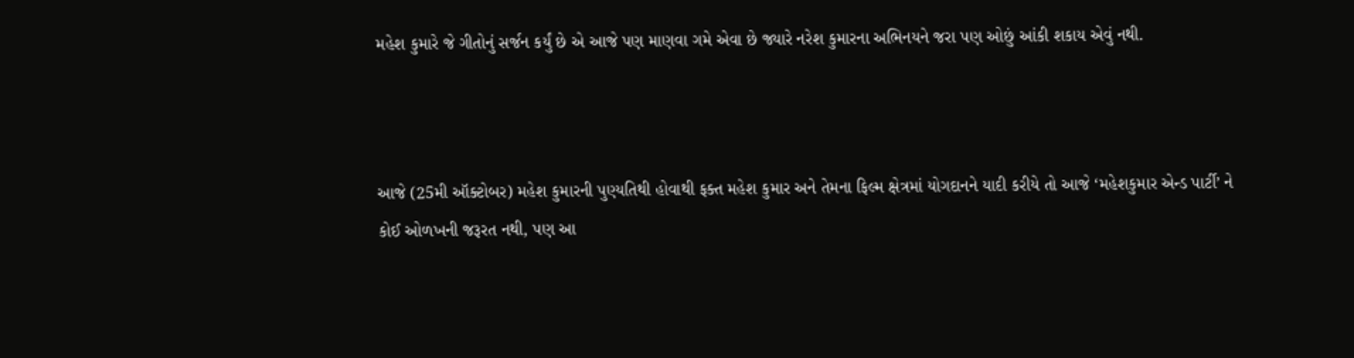મહેશ કુમારે જે ગીતોનું સર્જન કર્યું છે એ આજે પણ માણવા ગમે એવા છે જ્યારે નરેશ કુમારના અભિનયને જરા પણ ઓછું આંકી શકાય એવું નથી.



આજે (25મી ઑક્ટોબર) મહેશ કુમારની પુણ્યતિથી હોવાથી ફક્ત મહેશ કુમાર અને તેમના ફિલ્મ ક્ષેત્રમાં યોગદાનને યાદી કરીયે તો આજે ‘મહેશકુમાર એન્ડ પાર્ટી’ ને કોઈ ઓળખની જરૂરત નથી, પણ આ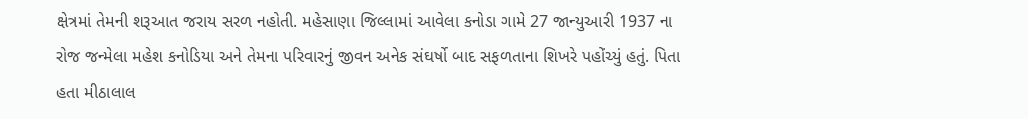ક્ષેત્રમાં તેમની શરૂઆત જરાય સરળ નહોતી. મહેસાણા જિલ્લામાં આવેલા કનોડા ગામે 27 જાન્યુઆરી 1937 ના રોજ જન્મેલા મહેશ કનોડિયા અને તેમના પરિવારનું જીવન અનેક સંઘર્ષો બાદ સફળતાના શિખરે પહોંચ્યું હતું. પિતા હતા મીઠાલાલ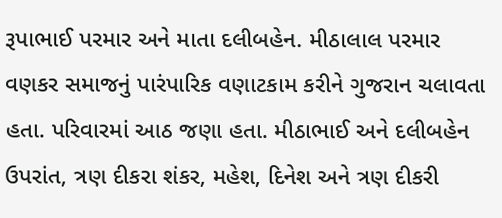રૂપાભાઈ પરમાર અને માતા દલીબહેન. મીઠાલાલ પરમાર વણકર સમાજનું પારંપારિક વણાટકામ કરીને ગુજરાન ચલાવતા હતા. પરિવારમાં આઠ જણા હતા. મીઠાભાઈ અને દલીબહેન ઉપરાંત, ત્રણ દીકરા શંકર, મહેશ, દિનેશ અને ત્રણ દીકરી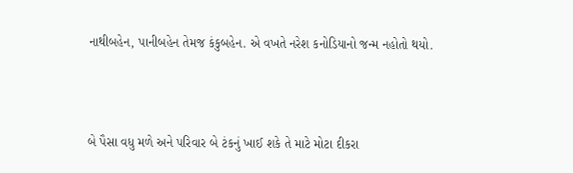નાથીબહેન, પાનીબહેન તેમજ કંકુબહેન. એ વખતે નરેશ કનોડિયાનો જન્મ નહોતો થયો.



બે પૈસા વધુ મળે અને પરિવાર બે ટંકનું ખાઈ શકે તે માટે મોટા દીકરા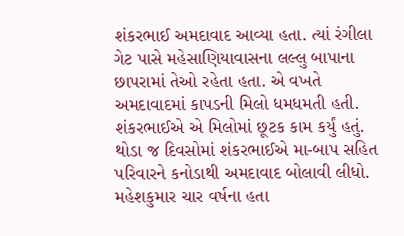શંકરભાઈ અમદાવાદ આવ્યા હતા. ત્યાં રંગીલા ગેટ પાસે મહેસાણિયાવાસના લલ્લુ બાપાના છાપરામાં તેઓ રહેતા હતા. એ વખતે અમદાવાદમાં કાપડની મિલો ધમધમતી હતી. શંકરભાઈએ એ મિલોમાં છૂટક કામ કર્યું હતું. થોડા જ દિવસોમાં શંકરભાઈએ મા-બાપ સહિત પરિવારને કનોડાથી અમદાવાદ બોલાવી લીધો. મહેશકુમાર ચાર વર્ષના હતા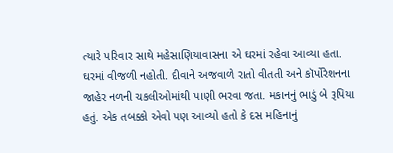ત્યારે પરિવાર સાથે મહેસાણિયાવાસના એ ઘરમાં રહેવા આવ્યા હતા. ઘરમાં વીજળી નહોતી. દીવાને અજવાળે રાતો વીતતી અને કૉર્પોરેશનના જાહેર નળની ચકલીઓમાંથી પાણી ભરવા જતા. મકાનનું ભાડું બે રૂપિયા હતું. એક તબક્કો એવો પણ આવ્યો હતો કે દસ મહિનાનું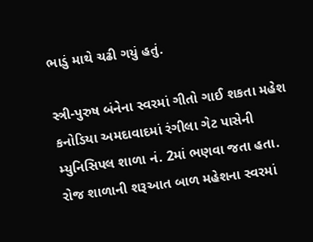ભાડું માથે ચઢી ગયું હતું.

સ્ત્રી-પુરુષ બંનેના સ્વરમાં ગીતો ગાઈ શકતા મહેશ કનોડિયા અમદાવાદમાં રંગીલા ગેટ પાસેની મ્યુનિસિપલ શાળા નં. 2માં ભણવા જતા હતા. રોજ શાળાની શરૂઆત બાળ મહેશના સ્વરમાં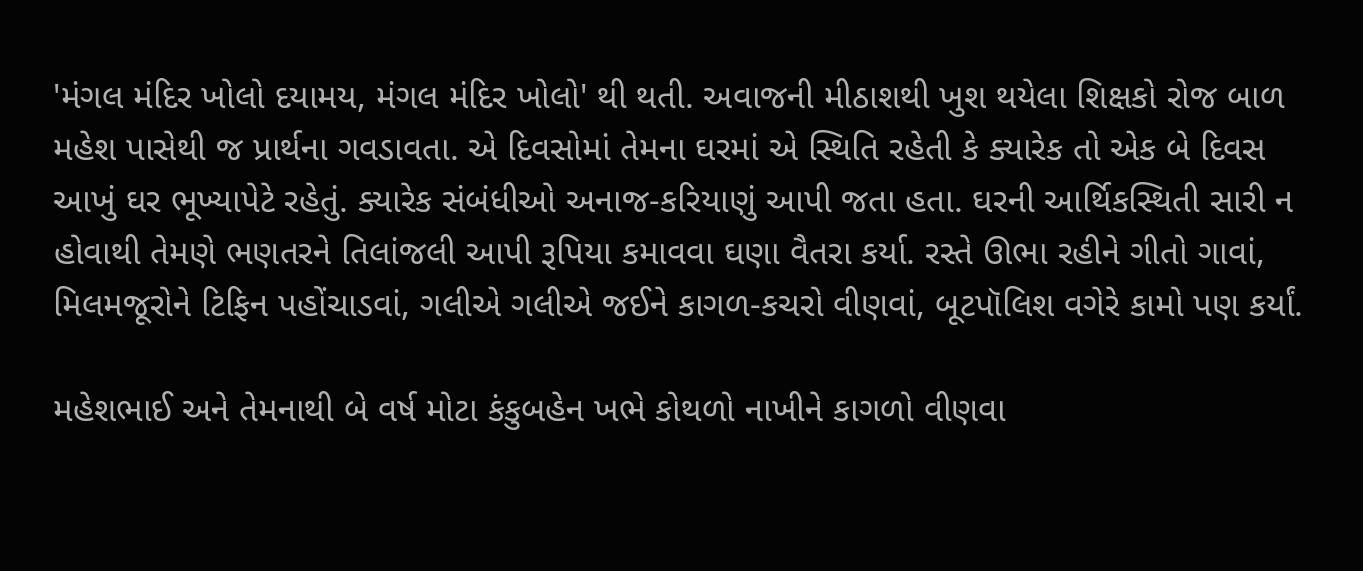'મંગલ મંદિર ખોલો દયામય, મંગલ મંદિર ખોલો' થી થતી. અવાજની મીઠાશથી ખુશ થયેલા શિક્ષકો રોજ બાળ મહેશ પાસેથી જ પ્રાર્થના ગવડાવતા. એ દિવસોમાં તેમના ઘરમાં એ સ્થિતિ રહેતી કે ક્યારેક તો એક બે દિવસ આખું ઘર ભૂખ્યાપેટે રહેતું. ક્યારેક સંબંધીઓ અનાજ-કરિયાણું આપી જતા હતા. ઘરની આર્થિકસ્થિતી સારી ન હોવાથી તેમણે ભણતરને તિલાંજલી આપી રૂપિયા કમાવવા ઘણા વૈતરા કર્યા. રસ્તે ઊભા રહીને ગીતો ગાવાં, મિલમજૂરોને ટિફિન પહોંચાડવાં, ગલીએ ગલીએ જઈને કાગળ-કચરો વીણવાં, બૂટપૉલિશ વગેરે કામો પણ કર્યાં.

મહેશભાઈ અને તેમનાથી બે વર્ષ મોટા કંકુબહેન ખભે કોથળો નાખીને કાગળો વીણવા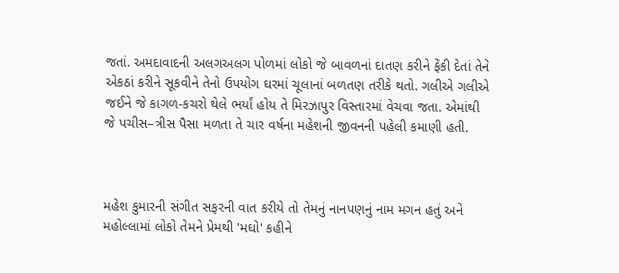જતાં. અમદાવાદની અલગઅલગ પોળમાં લોકો જે બાવળનાં દાતણ કરીને ફેંકી દેતાં તેને એકઠાં કરીને સૂકવીને તેનો ઉપયોગ ઘરમાં ચૂલાનાં બળતણ તરીકે થતો. ગલીએ ગલીએ જઈને જે કાગળ-કચરો થેલે ભર્યાં હોય તે મિરઝાપુર વિસ્તારમાં વેચવા જતા. એમાંથી જે પચીસ–ત્રીસ પૈસા મળતા તે ચાર વર્ષના મહેશની જીવનની પહેલી કમાણી હતી.



મહેશ કુમારની સંગીત સફરની વાત કરીયે તો તેમનું નાનપણનું નામ મગન હતું અને મહોલ્લામાં લોકો તેમને પ્રેમથી 'મઘો' કહીને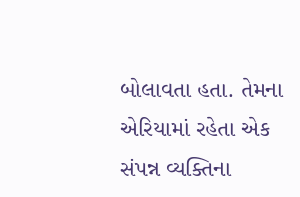બોલાવતા હતા. તેમના એરિયામાં રહેતા એક સંપન્ન વ્યક્તિના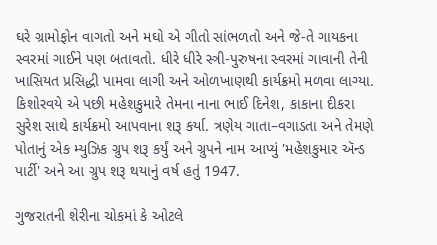ઘરે ગ્રામોફોન વાગતો અને મઘો એ ગીતો સાંભળતો અને જે-તે ગાયકના સ્વરમાં ગાઈને પણ બતાવતો. ધીરે ધીરે સ્ત્રી-પુરુષના સ્વરમાં ગાવાની તેની ખાસિયત પ્રસિદ્ધી પામવા લાગી અને ઓળખાણથી કાર્યક્રમો મળવા લાગ્યા. કિશોરવયે એ પછી મહેશકુમારે તેમના નાના ભાઈ દિનેશ, કાકાના દીકરા સુરેશ સાથે કાર્યક્રમો આપવાના શરૂ કર્યા. ત્રણેય ગાતા–વગાડતા અને તેમણે પોતાનું એક મ્યુઝિક ગ્રુપ શરૂ કર્યું અને ગ્રુપને નામ આપ્યું 'મહેશકુમાર ઍન્ડ પાર્ટી' અને આ ગ્રુપ શરૂ થયાનું વર્ષ હતું 1947.

ગુજરાતની શેરીના ચોકમાં કે ઓટલે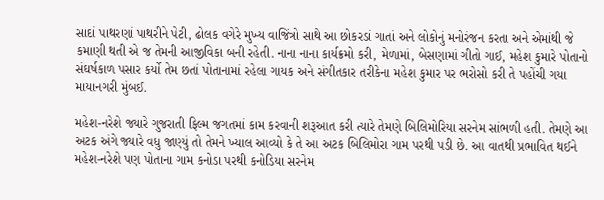સાદાં પાથરણાં પાથરીને પેટી, ઢોલક વગેરે મુખ્ય વાજિંત્રો સાથે આ છોકરડાં ગાતાં અને લોકોનું મનોરંજન કરતા અને એમાંથી જે કમાણી થતી એ જ તેમની આજીવિકા બની રહેતી. નાના નાના કાર્યક્રમો કરી, મેળામાં, બેસણામાં ગીતો ગાઈ, મહેશ કુમારે પોતાનો સંઘર્ષકાળ પસાર કર્યો તેમ છતાં પોતાનામાં રહેલા ગાયક અને સંગીતકાર તરીકેના મહેશ કુમાર પર ભરોસો કરી તે પહોંચી ગયા માયાનગરી મુંબઈ.

મહેશ-નરેશે જ્યારે ગુજરાતી ફિલ્મ જગતમાં કામ કરવાની શરૂઆત કરી ત્યારે તેમણે બિલિમોરિયા સરનેમ સાંભળી હતી. તેમણે આ અટક અંગે જ્યારે વધુ જાણ્યું તો તેમને ખ્યાલ આવ્યો કે તે આ અટક બિલિમોરા ગામ પરથી પડી છે. આ વાતથી પ્રભાવિત થઈને મહેશ-નરેશે પણ પોતાના ગામ કનોડા પરથી કનોડિયા સરનેમ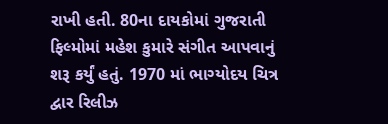રાખી હતી. 80ના દાયકોમાં ગુજરાતી ફિલ્મોમાં મહેશ કુમારે સંગીત આપવાનું શરૂ કર્યું હતું. 1970 માં ભાગ્યોદય ચિત્ર દ્વાર રિલીઝ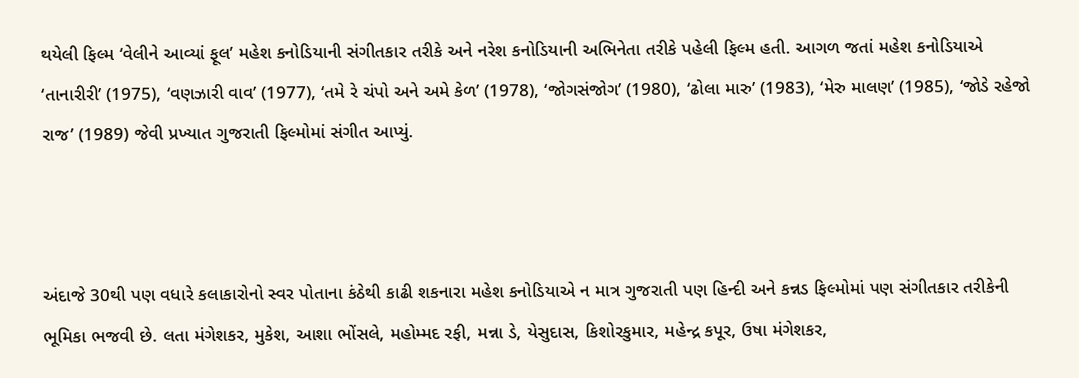થયેલી ફિલ્મ ‘વેલીને આવ્યાં ફૂલ’ મહેશ કનોડિયાની સંગીતકાર તરીકે અને નરેશ કનોડિયાની અભિનેતા તરીકે પહેલી ફિલ્મ હતી. આગળ જતાં મહેશ કનોડિયાએ ‘તાનારીરી’ (1975), ‘વણઝારી વાવ’ (1977), ‘તમે રે ચંપો અને અમે કેળ’ (1978), ‘જોગસંજોગ’ (1980), ‘ઢોલા મારુ’ (1983), ‘મેરુ માલણ’ (1985), ‘જોડે રહેજો રાજ’ (1989) જેવી પ્રખ્યાત ગુજરાતી ફિલ્મોમાં સંગીત આપ્યું.



અંદાજે 30થી પણ વધારે કલાકારોનો સ્વર પોતાના કંઠેથી કાઢી શકનારા મહેશ કનોડિયાએ ન માત્ર ગુજરાતી પણ હિન્દી અને કન્નડ ફિલ્મોમાં પણ સંગીતકાર તરીકેની ભૂમિકા ભજવી છે. લતા મંગેશકર, મુકેશ, આશા ભોંસલે, મહોમ્મદ રફી, મન્ના ડે, યેસુદાસ, કિશોરકુમાર, મહેન્દ્ર કપૂર, ઉષા મંગેશકર,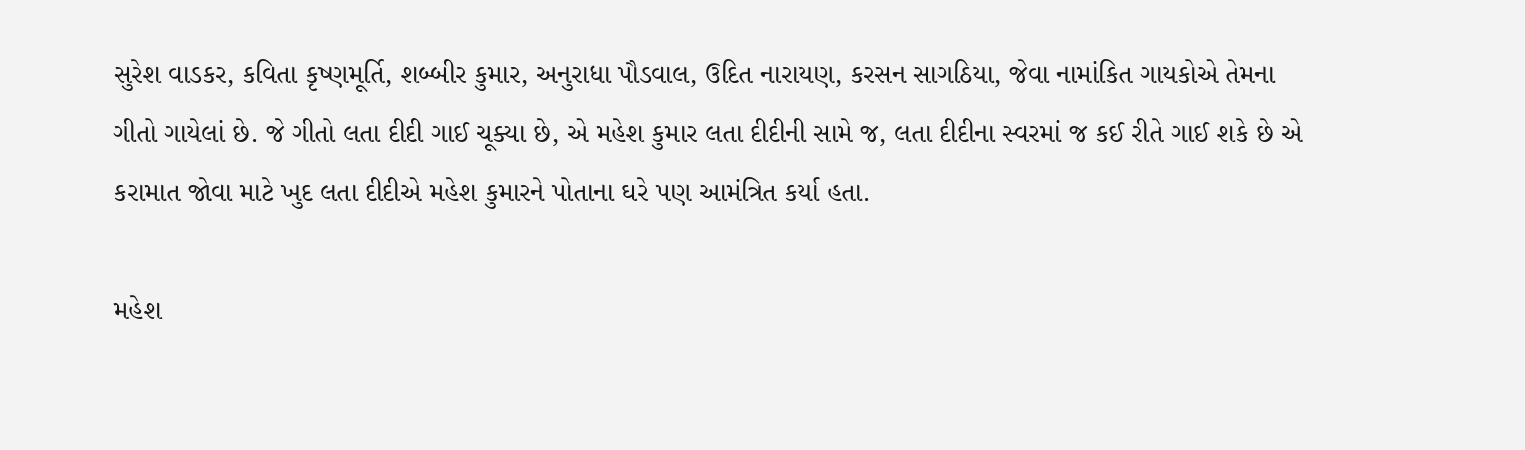સુરેશ વાડકર, કવિતા કૃષ્ણમૂર્તિ, શબ્બીર કુમાર, અનુરાધા પૌડવાલ, ઉદિત નારાયણ, કરસન સાગઠિયા, જેવા નામાંકિત ગાયકોએ તેમના ગીતો ગાયેલાં છે. જે ગીતો લતા દીદી ગાઈ ચૂક્યા છે, એ મહેશ કુમાર લતા દીદીની સામે જ, લતા દીદીના સ્વરમાં જ કઈ રીતે ગાઈ શકે છે એ કરામાત જોવા માટે ખુદ લતા દીદીએ મહેશ કુમારને પોતાના ઘરે પણ આમંત્રિત કર્યા હતા.

મહેશ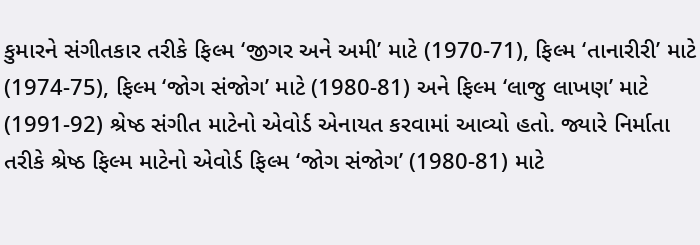કુમારને સંગીતકાર તરીકે ફિલ્મ ‘જીગર અને અમી’ માટે (1970-71), ફિલ્મ ‘તાનારીરી’ માટે (1974-75), ફિલ્મ ‘જોગ સંજોગ’ માટે (1980-81) અને ફિલ્મ ‘લાજુ લાખણ’ માટે (1991-92) શ્રેષ્ઠ સંગીત માટેનો એવોર્ડ એનાયત કરવામાં આવ્યો હતો. જ્યારે નિર્માતા તરીકે શ્રેષ્ઠ ફિલ્મ માટેનો એવોર્ડ ફિલ્મ ‘જોગ સંજોગ’ (1980-81) માટે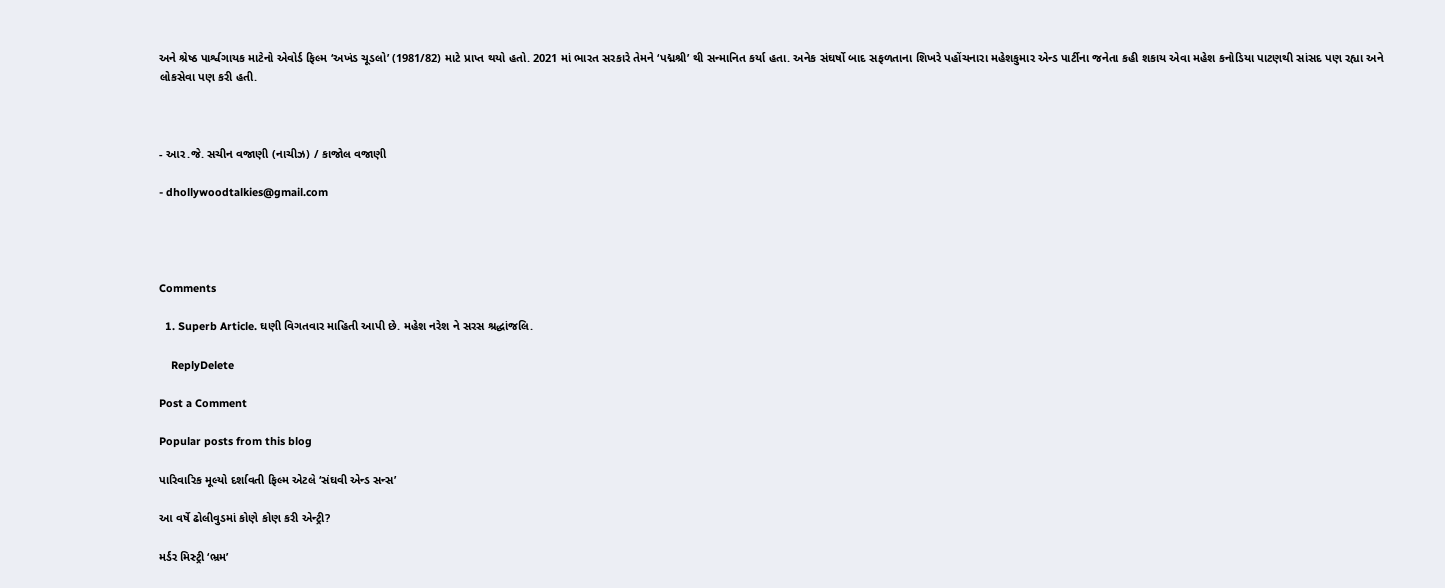અને શ્રેષ્ઠ પાર્શ્વગાયક માટેનો એવોર્ડ ફિલ્મ ‘અખંડ ચૂડલો’ (1981/82) માટે પ્રાપ્ત થયો હતો. 2021 માં ભારત સરકારે તેમને ‘પદ્મશ્રી’ થી સન્માનિત કર્યા હતા. અનેક સંઘર્ષો બાદ સફળતાના શિખરે પહોંચનારા મહેશકુમાર એન્ડ પાર્ટીના જનેતા કહી શકાય એવા મહેશ કનોડિયા પાટણથી સાંસદ પણ રહ્યા અને લોકસેવા પણ કરી હતી.



- આર.જે. સચીન વજાણી (નાચીઝ) / કાજોલ વજાણી

- dhollywoodtalkies@gmail.com




Comments

  1. Superb Article. ઘણી વિગતવાર માહિતી આપી છે. મહેશ નરેશ ને સરસ શ્રદ્ધાંજલિ.

    ReplyDelete

Post a Comment

Popular posts from this blog

પારિવારિક મૂલ્યો દર્શાવતી ફિલ્મ એટલે ‘સંઘવી એન્ડ સન્સ’

આ વર્ષે ઢોલીવુડમાં કોણે કોણ કરી એન્ટ્રી?

મર્ડર મિસ્ટ્રી ‘ભ્રમ’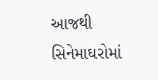આજથી સિનેમાઘરોમાં